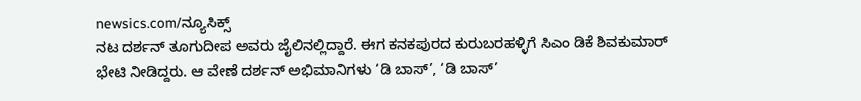newsics.com/ನ್ಯೂಸಿಕ್ಸ್
ನಟ ದರ್ಶನ್ ತೂಗುದೀಪ ಅವರು ಜೈಲಿನಲ್ಲಿದ್ದಾರೆ. ಈಗ ಕನಕಪುರದ ಕುರುಬರಹಳ್ಳಿಗೆ ಸಿಎಂ ಡಿಕೆ ಶಿವಕುಮಾರ್ ಭೇಟಿ ನೀಡಿದ್ದರು. ಆ ವೇಣೆ ದರ್ಶನ್ ಅಭಿಮಾನಿಗಳು ‘ಡಿ ಬಾಸ್’, ‘ಡಿ ಬಾಸ್’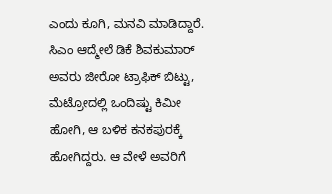ಎಂದು ಕೂಗಿ, ಮನವಿ ಮಾಡಿದ್ದಾರೆ.
ಸಿಎಂ ಆದ್ಮೇಲೆ ಡಿಕೆ ಶಿವಕುಮಾರ್ ಅವರು ಜೀರೋ ಟ್ರಾಫಿಕ್ ಬಿಟ್ಟು, ಮೆಟ್ರೋದಲ್ಲಿ ಒಂದಿಷ್ಟು ಕಿಮೀ ಹೋಗಿ, ಆ ಬಳಿಕ ಕನಕಪುರಕ್ಕೆ ಹೋಗಿದ್ದರು. ಆ ವೇಳೆ ಅವರಿಗೆ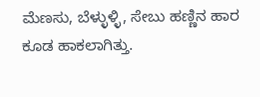ಮೆಣಸು, ಬೆಳ್ಳುಳ್ಳಿ, ಸೇಬು ಹಣ್ಣಿನ ಹಾರ ಕೂಡ ಹಾಕಲಾಗಿತ್ತು.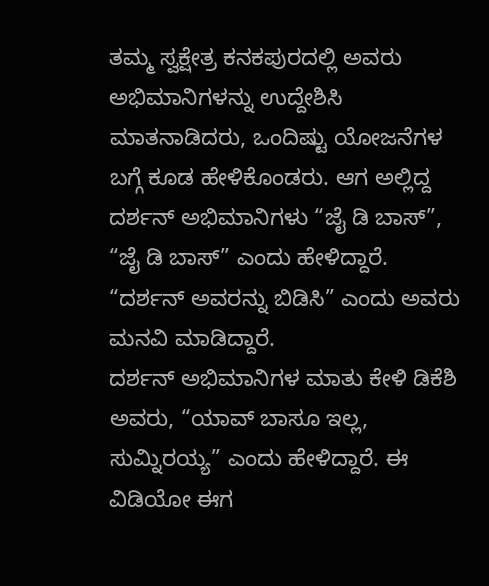ತಮ್ಮ ಸ್ವಕ್ಷೇತ್ರ ಕನಕಪುರದಲ್ಲಿ ಅವರು ಅಭಿಮಾನಿಗಳನ್ನು ಉದ್ದೇಶಿಸಿ ಮಾತನಾಡಿದರು, ಒಂದಿಷ್ಟು ಯೋಜನೆಗಳ ಬಗ್ಗೆ ಕೂಡ ಹೇಳಿಕೊಂಡರು. ಆಗ ಅಲ್ಲಿದ್ದ ದರ್ಶನ್ ಅಭಿಮಾನಿಗಳು “ಜೈ ಡಿ ಬಾಸ್”, “ಜೈ ಡಿ ಬಾಸ್” ಎಂದು ಹೇಳಿದ್ದಾರೆ. “ದರ್ಶನ್ ಅವರನ್ನು ಬಿಡಿಸಿ” ಎಂದು ಅವರು ಮನವಿ ಮಾಡಿದ್ದಾರೆ.
ದರ್ಶನ್ ಅಭಿಮಾನಿಗಳ ಮಾತು ಕೇಳಿ ಡಿಕೆಶಿ ಅವರು, “ಯಾವ್ ಬಾಸೂ ಇಲ್ಲ, ಸುಮ್ನಿರಯ್ಯ” ಎಂದು ಹೇಳಿದ್ದಾರೆ. ಈ ವಿಡಿಯೋ ಈಗ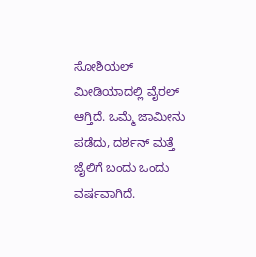ಸೋಶಿಯಲ್ ಮೀಡಿಯಾದಲ್ಲಿ ವೈರಲ್ ಆಗ್ತಿದೆ. ಒಮ್ಮೆ ಜಾಮೀನು ಪಡೆದು, ದರ್ಶನ್ ಮತ್ತೆ ಜೈಲಿಗೆ ಬಂದು ಒಂದು ವರ್ಷವಾಗಿದೆ.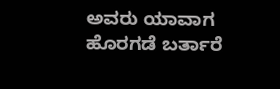ಅವರು ಯಾವಾಗ ಹೊರಗಡೆ ಬರ್ತಾರೆ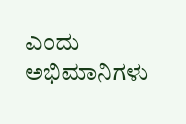ಎಂದು ಅಭಿಮಾನಿಗಳು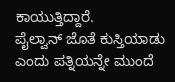ಕಾಯುತ್ತಿದ್ದಾರೆ.
ಪೈಲ್ವಾನ್ ಜೊತೆ ಕುಸ್ತಿಯಾಡು ಎಂದು ಪತ್ನಿಯನ್ನೇ ಮುಂದೆ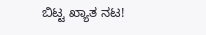ಬಿಟ್ಟ ಖ್ಯಾತ ನಟ!